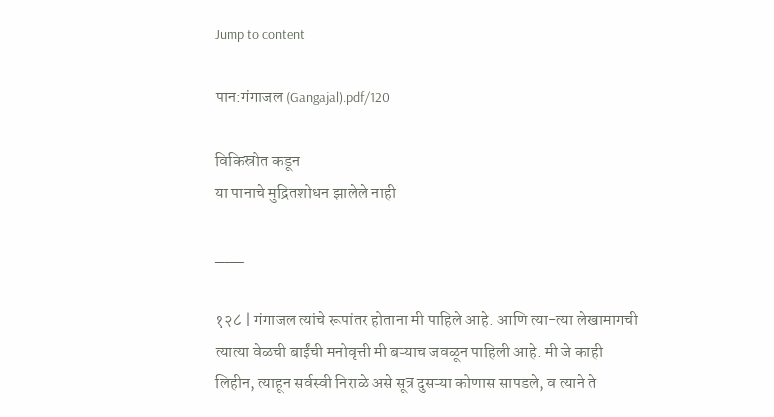Jump to content

पान:गंगाजल (Gangajal).pdf/120

विकिस्रोत कडून
या पानाचे मुद्रितशोधन झालेले नाही

___

१२८ | गंगाजल त्यांचे रूपांतर होताना मी पाहिले आहे. आणि त्या-त्या लेखामागची त्यात्या वेळची बाईंची मनोवृत्ती मी बऱ्याच जवळून पाहिली आहे. मी जे काही लिहीन, त्याहून सर्वस्वी निराळे असे सूत्र दुसऱ्या कोणास सापडले, व त्याने ते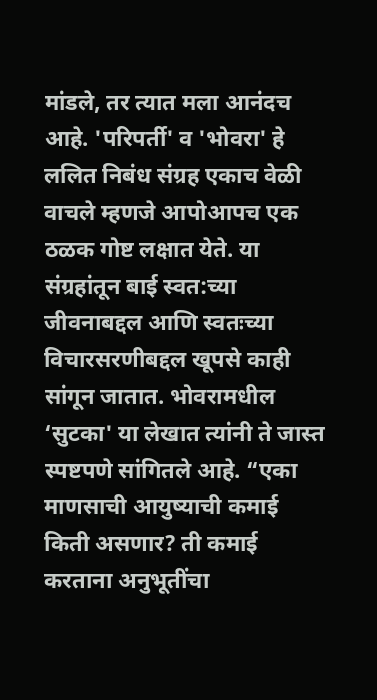मांडले, तर त्यात मला आनंदच आहे. 'परिपर्ती' व 'भोवरा' हे ललित निबंध संग्रह एकाच वेळी वाचले म्हणजे आपोआपच एक ठळक गोष्ट लक्षात येते. या संग्रहांतून बाई स्वत:च्या जीवनाबद्दल आणि स्वतःच्या विचारसरणीबद्दल खूपसे काही सांगून जातात. भोवरामधील ‘सुटका' या लेखात त्यांनी ते जास्त स्पष्टपणे सांगितले आहे. “एका माणसाची आयुष्याची कमाई किती असणार? ती कमाई करताना अनुभूतींचा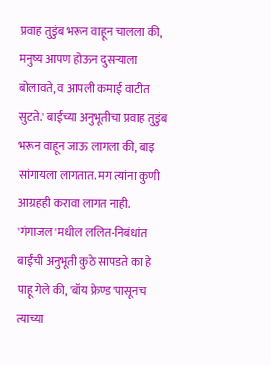प्रवाह तुडुंब भरून वाहून चालला की, मनुष्य आपण होऊन दुसऱ्याला बोलावते, व आपली कमाई वाटीत सुटते.' बाईंच्या अनुभूतीचा प्रवाह तुडुंब भरून वाहून जाऊ लागला की, बाइ सांगायला लागतात. मग त्यांना कुणी आग्रहही करावा लागत नाही. 'गंगाजल'मधील ललित-निबंधांत बाईंची अनुभूती कुठे सापडते का हे पाहू गेले की, 'बॉय फ्रेण्ड'पासूनच त्याच्या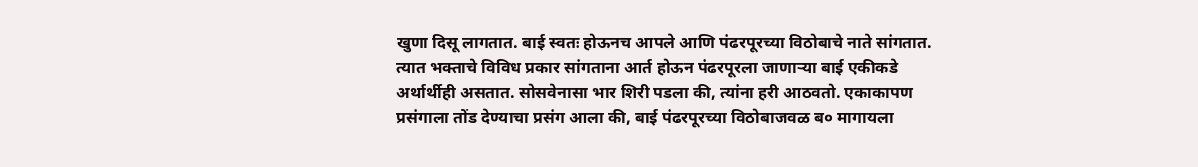खुणा दिसू लागतात. बाई स्वतः होऊनच आपले आणि पंढरपूरच्या विठोबाचे नाते सांगतात. त्यात भक्ताचे विविध प्रकार सांगताना आर्त होऊन पंढरपूरला जाणाऱ्या बाई एकीकडे अर्थार्थीही असतात. सोसवेनासा भार शिरी पडला की, त्यांना हरी आठवतो. एकाकापण प्रसंगाला तोंड देण्याचा प्रसंग आला की, बाई पंढरपूरच्या विठोबाजवळ ब० मागायला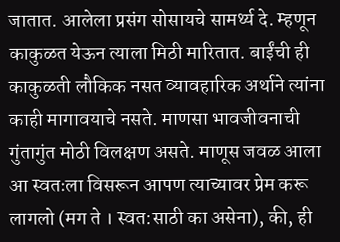जातात. आलेला प्रसंग सोसायचे सामर्थ्य दे. म्हणून काकुळत येऊन त्याला मिठी मारितात. बाईंची ही काकुळती लौकिक नसत व्यावहारिक अर्थाने त्यांना काही मागावयाचे नसते. माणसा भावजीवनाची गुंतागुंत मोठी विलक्षण असते. माणूस जवळ आला आ स्वतःला विसरून आपण त्याच्यावर प्रेम करू लागलो (मग ते । स्वत:साठी का असेना), की, ही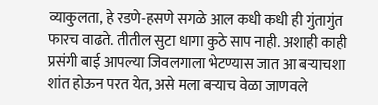व्याकुलता, हे रडणे-हसणे सगळे आल कधी कधी ही गुंतागुंत फारच वाढते. तीतील सुटा धागा कुठे साप नाही. अशाही काही प्रसंगी बाई आपल्या जिवलगाला भेटण्यास जात आ बऱ्याचशा शांत होऊन परत येत, असे मला बऱ्याच वेळा जाणवले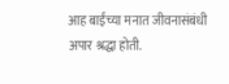आह बाईंच्या मनात जीवनासंबंधी अपार श्रद्धा होती.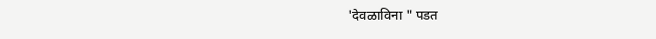'देवळाविना " पडत